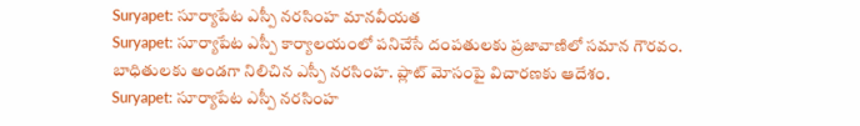Suryapet: సూర్యాపేట ఎస్పీ నరసింహ మానవీయత
Suryapet: సూర్యాపేట ఎస్పీ కార్యాలయంలో పనిచేసే దంపతులకు ప్రజావాణిలో సమాన గౌరవం. బాధితులకు అండగా నిలిచిన ఎస్పీ నరసింహ. ప్లాట్ మోసంపై విచారణకు ఆదేశం.
Suryapet: సూర్యాపేట ఎస్పీ నరసింహ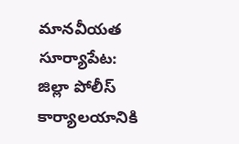మానవీయత
సూర్యాపేట: జిల్లా పోలీస్ కార్యాలయానికి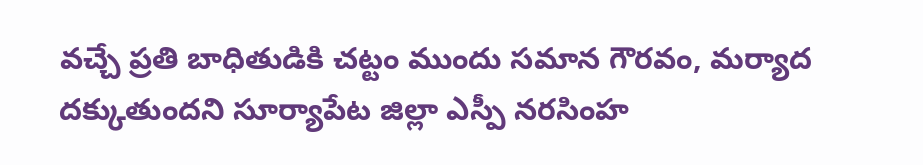వచ్చే ప్రతి బాధితుడికి చట్టం ముందు సమాన గౌరవం, మర్యాద దక్కుతుందని సూర్యాపేట జిల్లా ఎస్పీ నరసింహ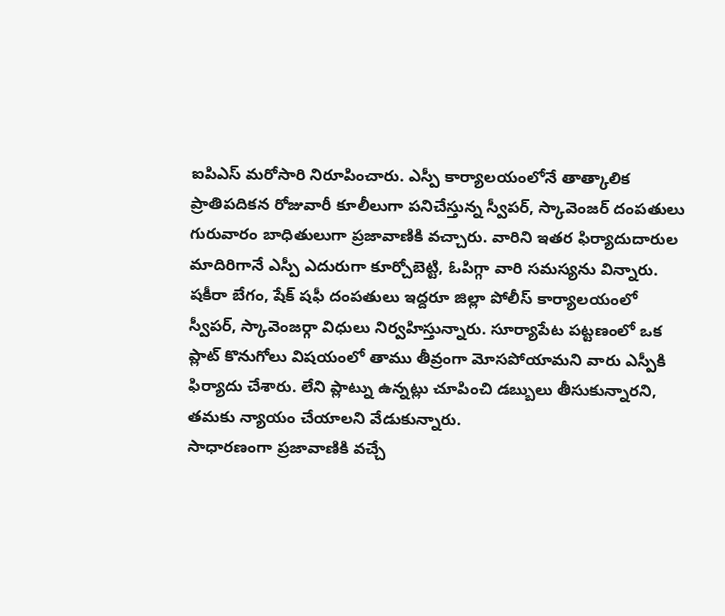ఐపిఎస్ మరోసారి నిరూపించారు. ఎస్పీ కార్యాలయంలోనే తాత్కాలిక ప్రాతిపదికన రోజువారీ కూలీలుగా పనిచేస్తున్న స్వీపర్, స్కావెంజర్ దంపతులు గురువారం బాధితులుగా ప్రజావాణికి వచ్చారు. వారిని ఇతర ఫిర్యాదుదారుల మాదిరిగానే ఎస్పీ ఎదురుగా కూర్చోబెట్టి, ఓపిగ్గా వారి సమస్యను విన్నారు.
షకీరా బేగం, షేక్ షఫీ దంపతులు ఇద్దరూ జిల్లా పోలీస్ కార్యాలయంలో స్వీపర్, స్కావెంజర్గా విధులు నిర్వహిస్తున్నారు. సూర్యాపేట పట్టణంలో ఒక ప్లాట్ కొనుగోలు విషయంలో తాము తీవ్రంగా మోసపోయామని వారు ఎస్పీకి ఫిర్యాదు చేశారు. లేని ప్లాట్ను ఉన్నట్లు చూపించి డబ్బులు తీసుకున్నారని, తమకు న్యాయం చేయాలని వేడుకున్నారు.
సాధారణంగా ప్రజావాణికి వచ్చే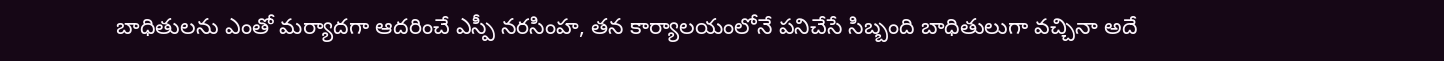బాధితులను ఎంతో మర్యాదగా ఆదరించే ఎస్పీ నరసింహ, తన కార్యాలయంలోనే పనిచేసే సిబ్బంది బాధితులుగా వచ్చినా అదే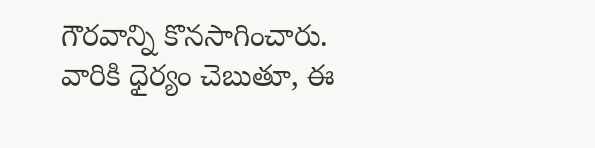గౌరవాన్ని కొనసాగించారు. వారికి ధైర్యం చెబుతూ, ఈ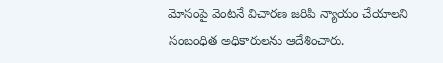మోసంపై వెంటనే విచారణ జరిపి న్యాయం చేయాలని సంబంధిత అధికారులను ఆదేశించారు.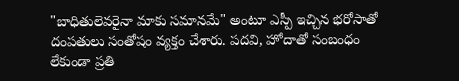"బాధితులెవరైనా మాకు సమానమే" అంటూ ఎస్పీ ఇచ్చిన భరోసాతో దంపతులు సంతోషం వ్యక్తం చేశారు. పదవి, హోదాతో సంబంధం లేకుండా ప్రతి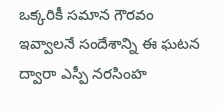ఒక్కరికీ సమాన గౌరవం ఇవ్వాలనే సందేశాన్ని ఈ ఘటన ద్వారా ఎస్పీ నరసింహ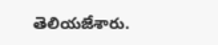తెలియజేశారు.